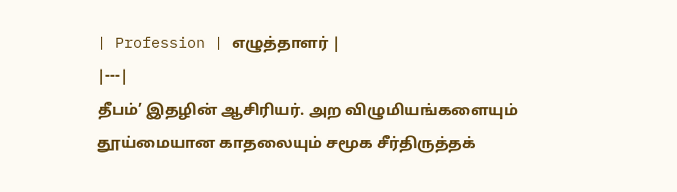| Profession | எழுத்தாளர் |
|---|
தீபம்’ இதழின் ஆசிரியர். அற விழுமியங்களையும் தூய்மையான காதலையும் சமூக சீர்திருத்தக்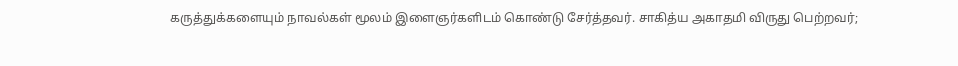கருத்துக்களையும் நாவல்கள் மூலம் இளைஞர்களிடம் கொண்டு சேர்த்தவர். சாகித்ய அகாதமி விருது பெற்றவர்;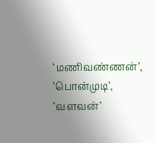‘மணிவண்ணன்’, ‘பொன்முடி’, ‘வளவன்’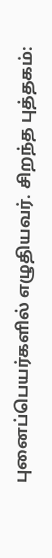புனைப்பெயர்களில் எழுதியவர். சிறந்த புத்தகம்: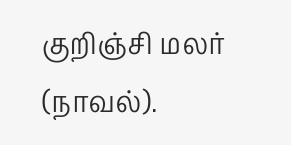குறிஞ்சி மலர் (நாவல்).